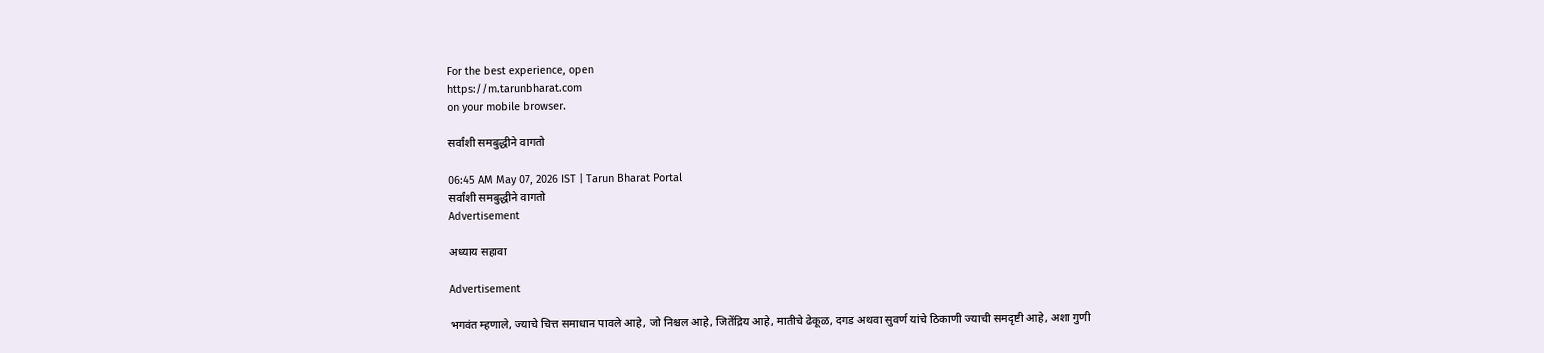For the best experience, open
https://m.tarunbharat.com
on your mobile browser.

सर्वांशी समबुद्धीने वागतो

06:45 AM May 07, 2026 IST | Tarun Bharat Portal
सर्वांशी समबुद्धीने वागतो
Advertisement

अध्याय सहावा

Advertisement

भगवंत म्हणाले, ज्याचे चित्त समाधान पावले आहे, जो निश्चल आहे, जितेंद्रिय आहे, मातीचे ढेकूळ, दगड अथवा सुवर्ण यांचे ठिकाणी ज्याची समदृष्टी आहे, अशा गुणी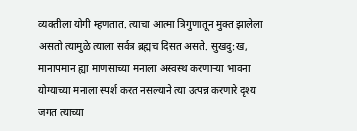व्यक्तीला योगी म्हणतात. त्याचा आत्मा त्रिगुणातून मुक्त झालेला असतो त्यामुळे त्याला सर्वत्र ब्रह्मच दिसत असते. सुखदु:ख, मानापमान ह्या माणसाच्या मनाला अस्वस्थ करणाऱ्या भावना योग्याच्या मनाला स्पर्श करत नसल्याने त्या उत्पन्न करणारे दृश्य जगत त्याच्या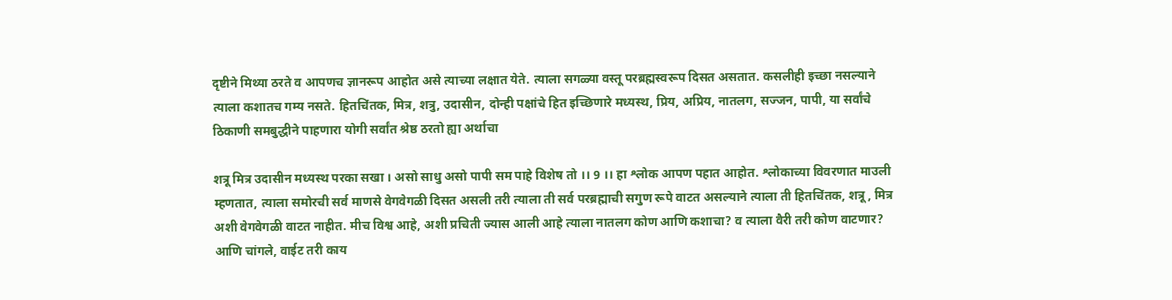दृष्टीने मिथ्या ठरते व आपणच ज्ञानरूप आहोत असे त्याच्या लक्षात येते. त्याला सगळ्या वस्तू परब्रह्मस्वरूप दिसत असतात. कसलीही इच्छा नसल्याने त्याला कशातच गम्य नसते. हितचिंतक, मित्र, शत्रु, उदासीन, दोन्ही पक्षांचे हित इच्छिणारे मध्यस्थ, प्रिय, अप्रिय, नातलग, सज्जन, पापी, या सर्वांचे ठिकाणी समबुद्धीने पाहणारा योगी सर्वांत श्रेष्ठ ठरतो ह्या अर्थाचा

शत्रू मित्र उदासीन मध्यस्थ परका सखा । असो साधु असो पापी सम पाहे विशेष तो ।। 9 ।। हा श्लोक आपण पहात आहोत. श्लोकाच्या विवरणात माउली म्हणतात, त्याला समोरची सर्व माणसे वेगवेगळी दिसत असली तरी त्याला ती सर्व परब्रह्माची सगुण रूपे वाटत असल्याने त्याला ती हितचिंतक, शत्रू, मित्र अशी वेगवेगळी वाटत नाहीत. मीच विश्व आहे, अशी प्रचिती ज्यास आली आहे त्याला नातलग कोण आणि कशाचा? व त्याला वैरी तरी कोण वाटणार? आणि चांगले, वाईट तरी काय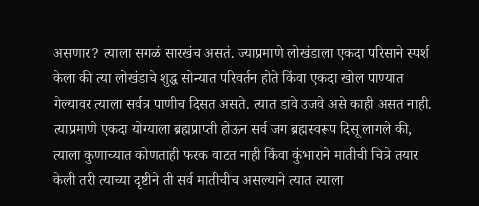असणार? त्याला सगळं सारखंच असतं. ज्याप्रमाणे लोखंडाला एकदा परिसाने स्पर्श केला की त्या लोखंडाचे शुद्ध सोन्यात परिवर्तन होते किंवा एकदा खोल पाण्यात गेल्यावर त्याला सर्वत्र पाणीच दिसत असते. त्यात डावे उजवे असे काही असत नाही. त्याप्रमाणे एकदा योग्याला ब्रह्मप्राप्ती होऊन सर्व जग ब्रह्मस्वरूप दिसू लागले की, त्याला कुणाच्यात कोणताही फरक वाटत नाही किंवा कुंभाराने मातीची चित्रे तयार केली तरी त्याच्या दृष्टीने ती सर्व मातीचीच असल्याने त्यात त्याला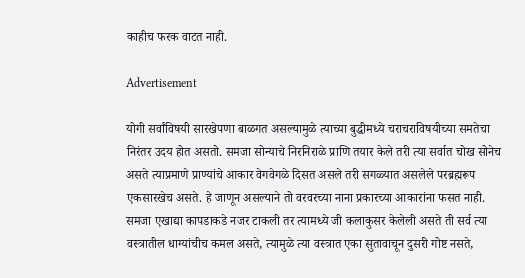काहीच फरक वाटत नाही.

Advertisement

योगी सर्वांविषयी सारखेपणा बाळगत असल्यामुळे त्याच्या बुद्धीमध्ये चराचराविषयीच्या समतेचा निरंतर उदय होत असतो. समजा सोन्याचे निरनिराळे प्राणि तयार केले तरी त्या सर्वात चोख सोनेच असते त्याप्रमाणे प्राण्यांचे आकार वेगवेगळे दिसत असले तरी सगळ्यात असलेले परब्रह्मरूप एकसारखेच असते. हे जाणून असल्याने तो वरवरच्या नाना प्रकारच्या आकारांना फसत नाही. समजा एखाद्या कापडाकडे नजर टाकली तर त्यामध्ये जी कलाकुसर केलेली असते ती सर्व त्या वस्त्रातील धाग्यांचीच कमल असते, त्यामुळे त्या वस्त्रात एका सुतावाचून दुसरी गोष्ट नसते,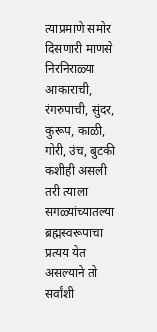त्याप्रमाणे समोर दिसणारी माणसे निरनिराळ्या आकाराची, रंगरुपाची, सुंदर, कुरूप, काळी, गोरी, उंच, बुटकी कशीही असली तरी त्याला सगळ्यांच्यातल्या ब्रह्मस्वरूपाचा प्रत्यय येत असल्याने तो सर्वांशी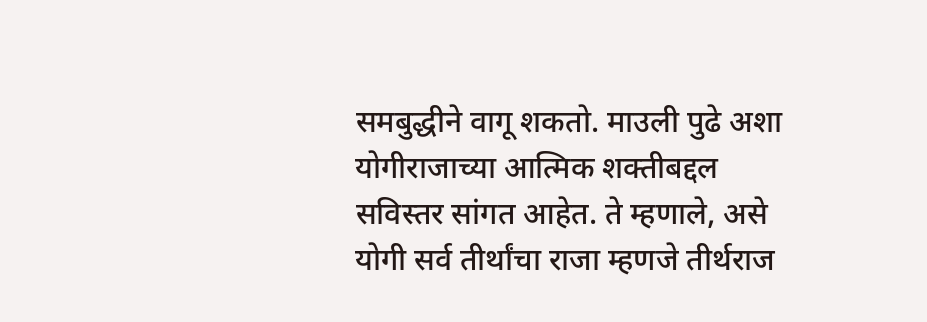समबुद्धीने वागू शकतो. माउली पुढे अशा योगीराजाच्या आत्मिक शक्तीबद्दल सविस्तर सांगत आहेत. ते म्हणाले, असे योगी सर्व तीर्थांचा राजा म्हणजे तीर्थराज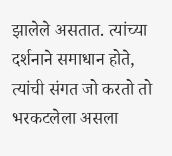झालेले असतात. त्यांच्या दर्शनाने समाधान होते, त्यांची संगत जो करतो तो भरकटलेला असला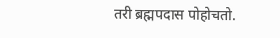तरी ब्रह्मपदास पोहोचतो.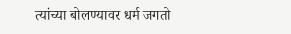त्यांच्या बोलण्यावर धर्म जगतो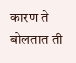कारण ते बोलतात ती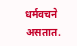धर्मवचने असतात.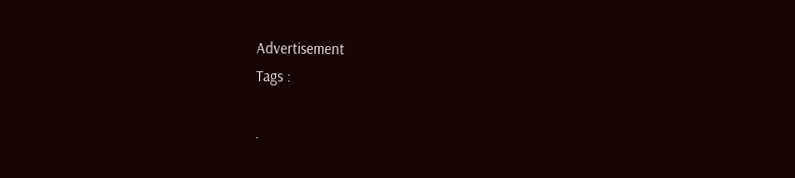Advertisement
Tags :

.